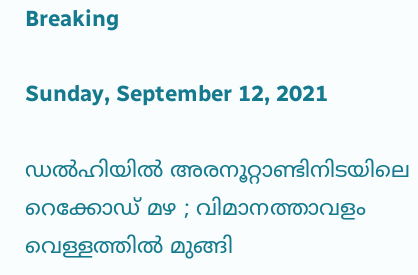Breaking

Sunday, September 12, 2021

ഡൽഹിയിൽ അരനൂറ്റാണ്ടിനിടയിലെ റെക്കോഡ് മഴ ; വിമാനത്താവളം വെള്ളത്തിൽ മുങ്ങി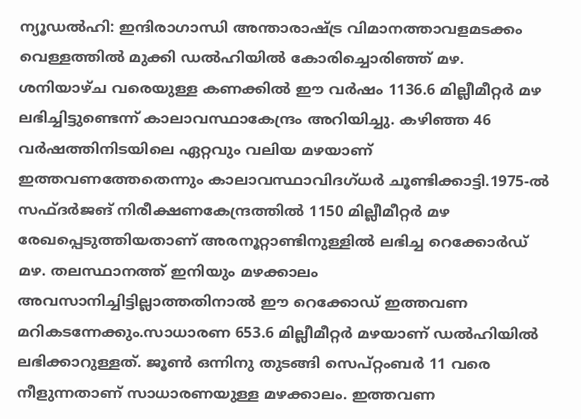ന്യൂഡൽഹി: ഇന്ദിരാഗാന്ധി അന്താരാഷ്ട്ര വിമാനത്താവളമടക്കം വെള്ളത്തിൽ മുക്കി ഡൽ‌ഹിയിൽ കോരിച്ചൊരിഞ്ഞ് മഴ. ശനിയാഴ്ച വരെയുള്ള കണക്കിൽ ഈ വർഷം 1136.6 മില്ലീമീറ്റർ മഴ ലഭിച്ചിട്ടുണ്ടെന്ന് കാലാവസ്ഥാകേന്ദ്രം അറിയിച്ചു. കഴിഞ്ഞ 46 വർഷത്തിനിടയിലെ ഏറ്റവും വലിയ മഴയാണ് ഇത്തവണത്തേതെന്നും കാലാവസ്ഥാവിദഗ്ധർ ചൂണ്ടിക്കാട്ടി.1975-ൽ സഫ്ദർജങ് നിരീക്ഷണകേന്ദ്രത്തിൽ 1150 മില്ലീമീറ്റർ മഴ രേഖപ്പെടുത്തിയതാണ് അരനൂറ്റാണ്ടിനുള്ളിൽ ലഭിച്ച റെക്കോർഡ് മഴ. തലസ്ഥാനത്ത് ഇനിയും മഴക്കാലം അവസാനിച്ചിട്ടില്ലാത്തതിനാൽ ഈ റെക്കോഡ്‌ ഇത്തവണ മറികടന്നേക്കും.സാധാരണ 653.6 മില്ലീമീറ്റർ മഴയാണ് ഡൽഹിയിൽ ലഭിക്കാറുള്ളത്. ജൂൺ ഒന്നിനു തുടങ്ങി സെപ്‌റ്റംബർ 11 വരെ നീളുന്നതാണ് സാധാരണയുള്ള മഴക്കാലം. ഇത്തവണ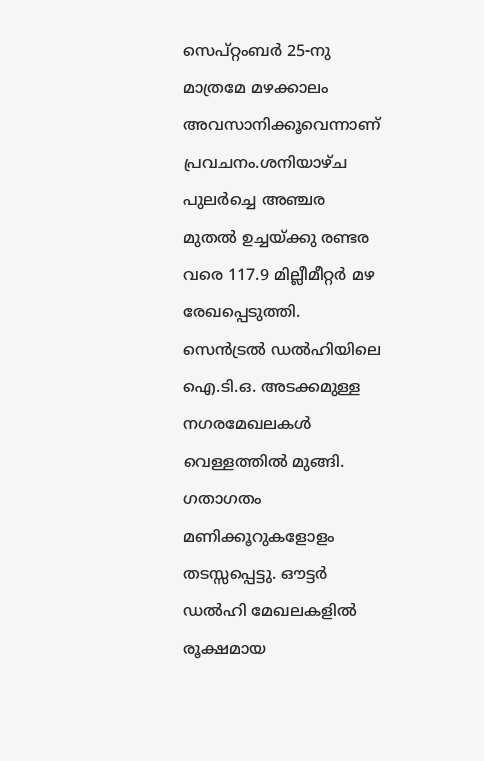സെപ്റ്റംബർ 25-നു മാത്രമേ മഴക്കാലം അവസാനിക്കൂവെന്നാണ് പ്രവചനം.ശനിയാഴ്ച പുലർച്ചെ അഞ്ചര മുതൽ ഉച്ചയ്ക്കു രണ്ടര വരെ 117.9 മില്ലീമീറ്റർ മഴ രേഖപ്പെടുത്തി. സെൻട്രൽ ഡൽഹിയിലെ ഐ.ടി.ഒ. അടക്കമുള്ള നഗരമേഖലകൾ വെള്ളത്തിൽ മുങ്ങി. ഗതാഗതം മണിക്കൂറുകളോളം തടസ്സപ്പെട്ടു. ഔട്ടർ ഡൽഹി മേഖലകളിൽ രൂക്ഷമായ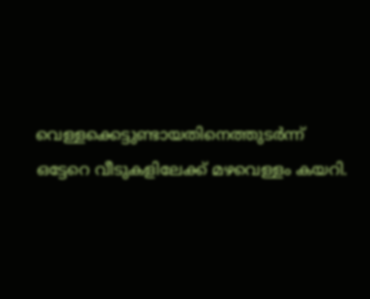വെള്ളക്കെട്ടുണ്ടായതിനെത്തുടർന്ന് ഒട്ടേറെ വീടുകളിലേക്ക്‌ മഴവെള്ളം കയറി.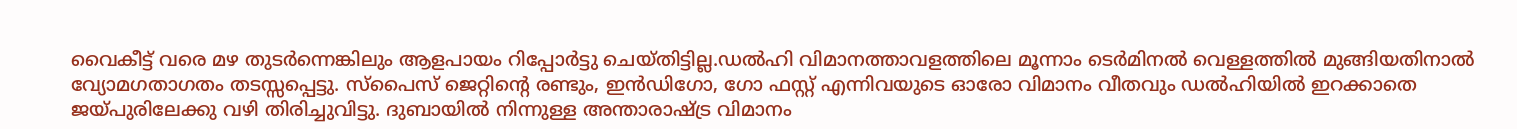വൈകീട്ട് വരെ മഴ തുടർന്നെങ്കിലും ആളപായം റിപ്പോർട്ടു ചെയ്തിട്ടില്ല.ഡൽഹി വിമാനത്താവളത്തിലെ മൂന്നാം ടെർമിനൽ വെള്ളത്തിൽ മുങ്ങിയതിനാൽ വ്യോമഗതാഗതം തടസ്സപ്പെട്ടു. സ്പൈസ് ജെറ്റിന്റെ രണ്ടും, ഇൻഡിഗോ, ഗോ ഫസ്റ്റ് എന്നിവയുടെ ഓരോ വിമാനം വീതവും ഡൽഹിയിൽ ഇറക്കാതെ ജയ്‌പുരിലേക്കു വഴി തിരിച്ചുവിട്ടു. ദുബായിൽ നിന്നുള്ള അന്താരാഷ്ട്ര വിമാനം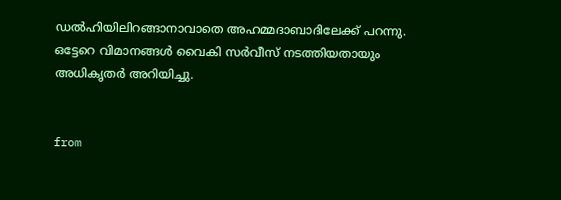ഡൽഹിയിലിറങ്ങാനാവാതെ അഹമ്മദാബാദിലേക്ക്‌ പറന്നു. ഒട്ടേറെ വിമാനങ്ങൾ വൈകി സർവീസ് നടത്തിയതായും അധികൃതർ അറിയിച്ചു.


from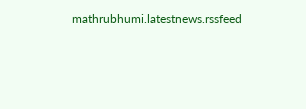mathrubhumi.latestnews.rssfeed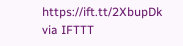https://ift.tt/2XbupDk
via IFTTT